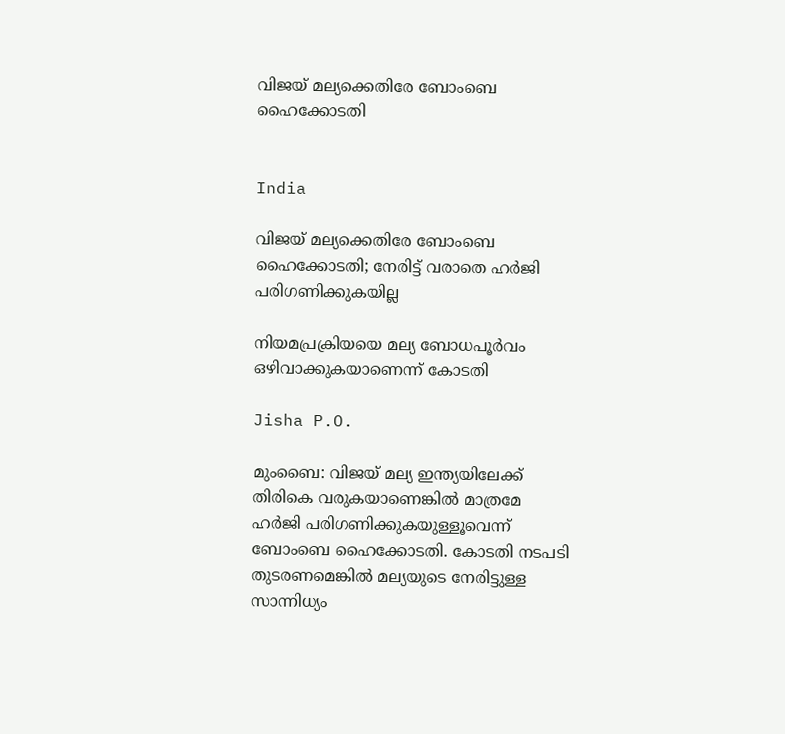വിജയ് മല്യക്കെതിരേ ബോംബെ ഹൈക്കോടതി


India

വിജയ് മല്യക്കെതിരേ ബോംബെ ഹൈക്കോടതി; നേരിട്ട് വരാതെ ഹർജി പരിഗണിക്കുകയില്ല

നിയമപ്രക്രിയയെ മല്യ ബോധപൂർവം ഒഴിവാക്കുകയാണെന്ന് കോടതി

Jisha P.O.

മുംബൈ: വിജയ് മല്യ ഇന്ത്യയിലേക്ക് തിരികെ വരുകയാണെങ്കിൽ മാത്രമേ ഹർജി പരിഗണിക്കുകയുള്ളൂവെന്ന് ബോംബെ ഹൈക്കോടതി. കോടതി നടപടി തുടരണമെങ്കിൽ മല്യയുടെ നേരിട്ടുള്ള സാന്നിധ്യം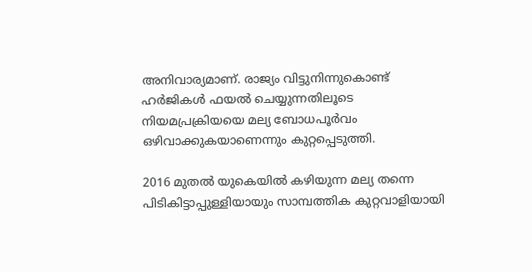അനിവാര്യമാണ്. രാജ്യം വിട്ടുനിന്നുകൊണ്ട് ഹർജികൾ ഫയൽ ചെയ്യുന്നതിലൂടെ നിയമപ്രക്രിയയെ മല്യ ബോധപൂർവം ഒഴിവാക്കുകയാണെന്നും കുറ്റപ്പെടുത്തി.

2016 മുതൽ യുകെയിൽ കഴിയുന്ന മല്യ തന്നെ പിടികിട്ടാപ്പുള്ളിയായും സാമ്പത്തിക കുറ്റവാളിയായി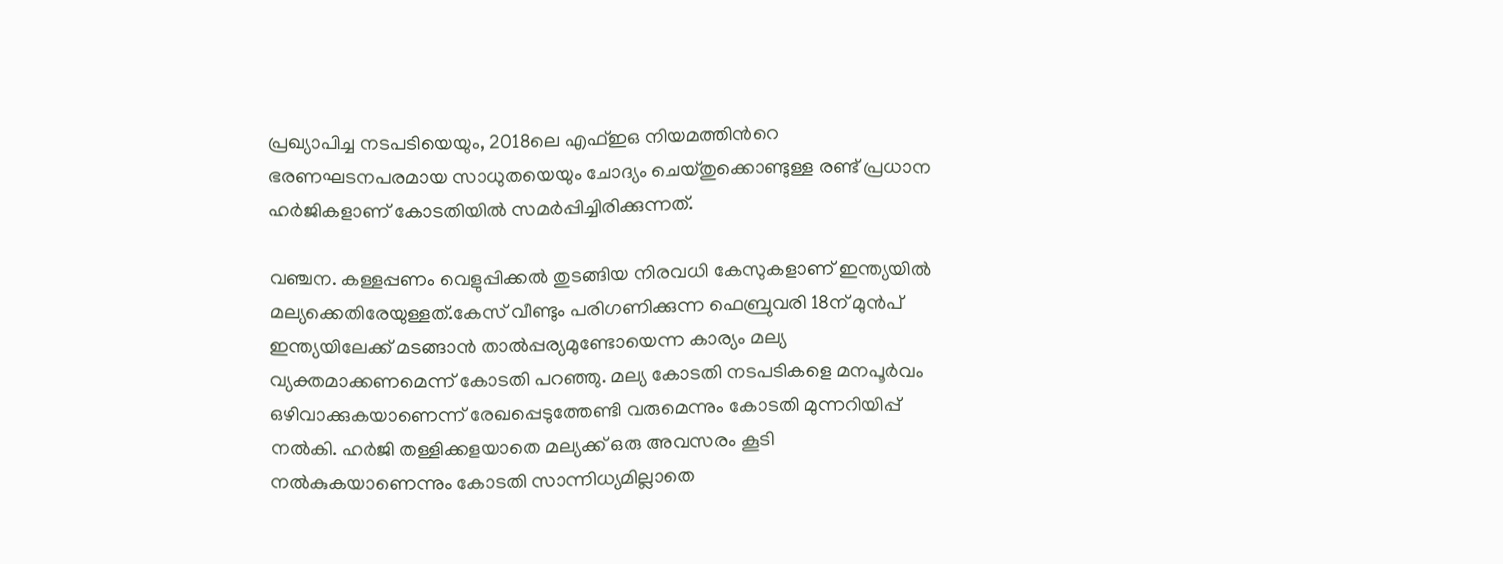പ്രഖ്യാപിച്ച നടപടിയെയും, 2018ലെ എഫ്ഇഒ നിയമത്തിന്‍റെ ഭരണഘടനപരമായ സാധുതയെയും ചോദ്യം ചെയ്തുക്കൊണ്ടുള്ള രണ്ട് പ്രധാന ഹർജികളാണ് കോടതിയിൽ സമർപ്പിച്ചിരിക്കുന്നത്.

വഞ്ചന. കള്ളപ്പണം വെളുപ്പിക്കൽ തുടങ്ങിയ നിരവധി കേസുകളാണ് ഇന്ത്യയിൽ മല്യക്കെതിരേയുള്ളത്.കേസ് വീണ്ടും പരിഗണിക്കുന്ന ഫെബ്രുവരി 18ന് മുൻപ് ഇന്ത്യയിലേക്ക് മടങ്ങാൻ താൽപ്പര്യമുണ്ടോയെന്ന കാര്യം മല്യ വ്യക്തമാക്കണമെന്ന് കോടതി പറഞ്ഞു. മല്യ കോടതി നടപടികളെ മനപൂർവം ഒഴിവാക്കുകയാണെന്ന് രേഖപ്പെടുത്തേണ്ടി വരുമെന്നും കോടതി മുന്നറിയിപ്പ് നൽകി. ഹർജി തള്ളിക്കളയാതെ മല്യക്ക് ഒരു അവസരം കൂടി നൽകുകയാണെന്നും കോടതി സാന്നിധ്യമില്ലാതെ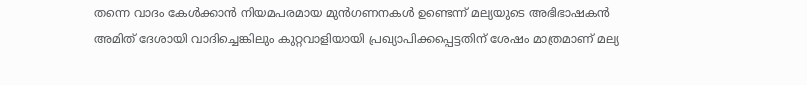തന്നെ വാദം കേൾക്കാൻ നിയമപരമായ മുൻഗണനകൾ ഉണ്ടെന്ന് മല്യയുടെ അഭിഭാഷകൻ അമിത് ദേശായി വാദിച്ചെങ്കിലും കുറ്റവാളിയായി പ്രഖ്യാപിക്കപ്പെട്ടതിന് ശേഷം മാത്രമാണ് മല്യ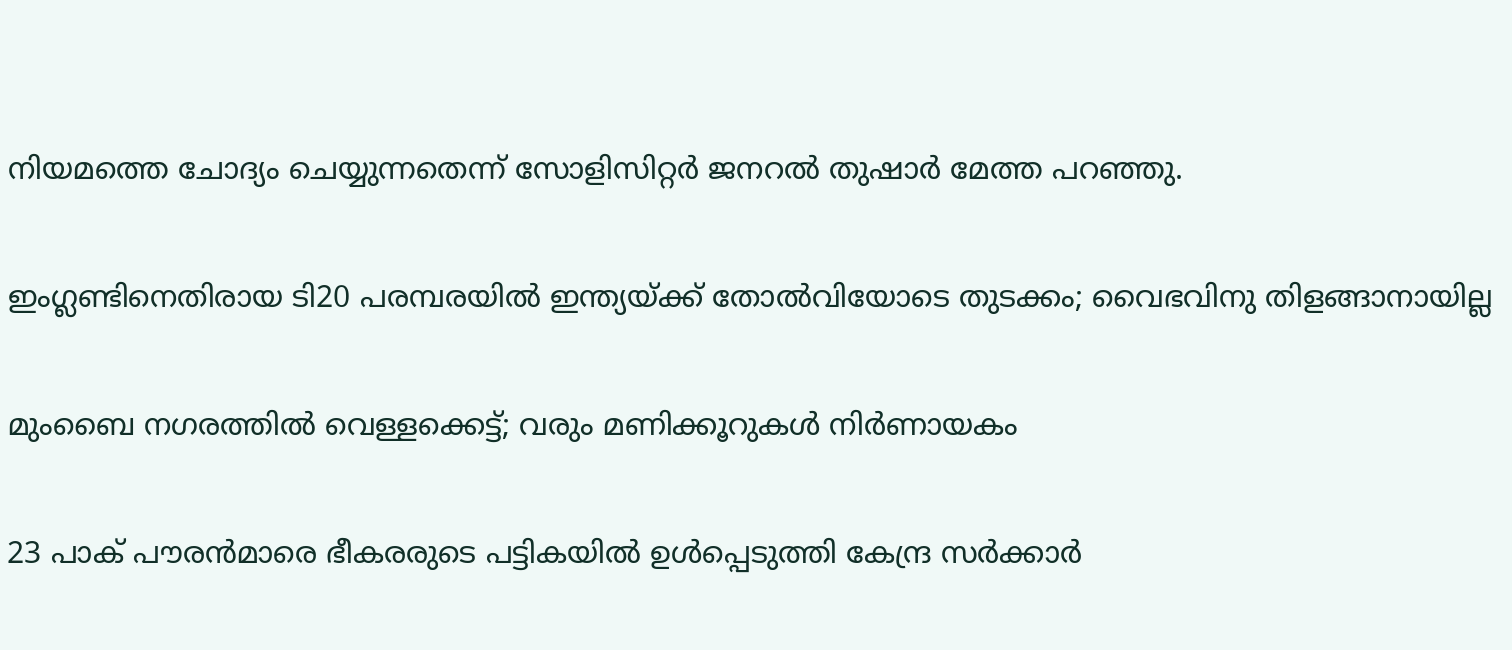നിയമത്തെ ചോദ്യം ചെയ്യുന്നതെന്ന് സോളിസിറ്റർ ജനറൽ തുഷാർ മേത്ത പറഞ്ഞു.

ഇംഗ്ലണ്ടിനെതിരായ ടി20 പരമ്പരയില്‍ ഇന്ത്യയ്ക്ക് തോല്‍വിയോടെ തുടക്കം; വൈഭവിനു തിളങ്ങാനായില്ല

മുംബൈ നഗരത്തിൽ വെള്ളക്കെട്ട്; വരും മണിക്കൂറുകള്‍ നിര്‍ണായകം

23 പാക് പൗരന്‍മാരെ ഭീകരരുടെ പട്ടികയില്‍ ഉള്‍പ്പെടുത്തി കേന്ദ്ര സര്‍ക്കാര്‍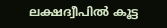ലക്ഷദ്വീപിൽ കൂട്ട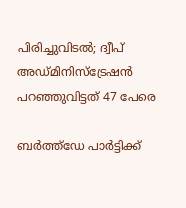പിരിച്ചുവിടൽ; ദ്വീപ് അഡ്മിനിസ്ട്രേഷൻ പറഞ്ഞുവിട്ടത് 47 പേരെ

ബർത്ത്ഡേ പാർട്ടിക്ക്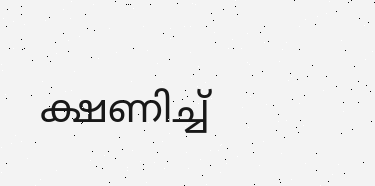ക്ഷണിച്ച്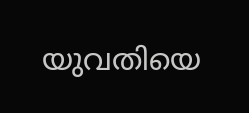യുവതിയെ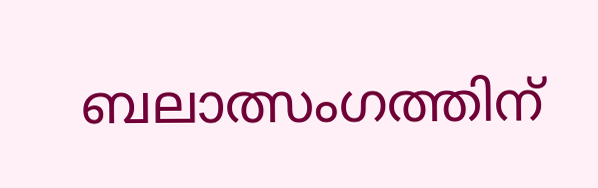ബലാത്സംഗത്തിന്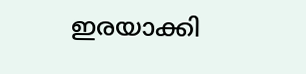ഇരയാക്കി